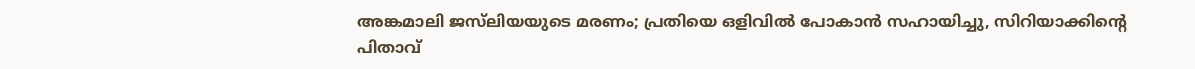അങ്കമാലി ജസ്‌ലിയയുടെ മരണം; പ്രതിയെ ഒളിവിൽ പോകാൻ സഹായിച്ചു, സിറിയാക്കിന്റെ പിതാവ്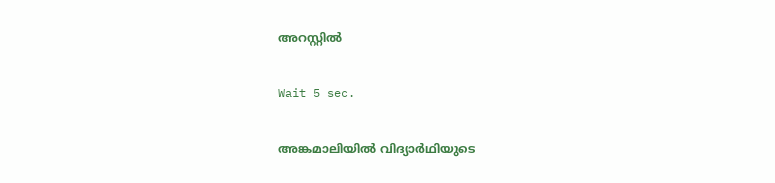അറസ്റ്റിൽ

Wait 5 sec.

അങ്കമാലിയിൽ വിദ്യാർഥിയുടെ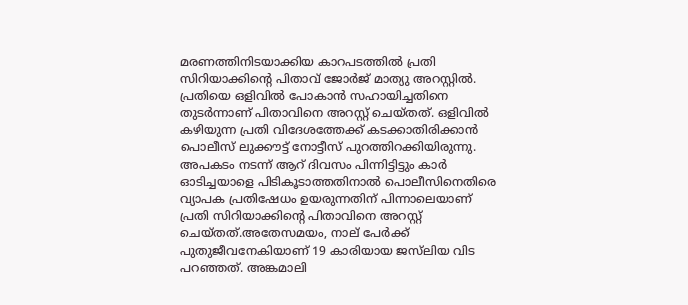മരണത്തിനിടയാക്കിയ കാറപടത്തിൽ പ്രതി സിറിയാക്കിന്റെ പിതാവ് ജോർജ് മാത്യു അറസ്റ്റിൽ. പ്രതിയെ ഒളിവിൽ പോകാൻ സഹായിച്ചതിനെ തുടർന്നാണ് പിതാവിനെ അറസ്റ്റ് ചെയ്തത്. ഒളിവിൽ കഴിയുന്ന പ്രതി വിദേശത്തേക്ക് കടക്കാതിരിക്കാൻ പൊലീസ് ലുക്കൗട്ട് നോട്ടീസ് പുറത്തിറക്കിയിരുന്നു. അപകടം നടന്ന് ആറ് ദിവസം പിന്നിട്ടിട്ടും കാർ ഓടിച്ചയാളെ പിടികൂടാത്തതിനാൽ പൊലീസിനെതിരെ വ്യാപക പ്രതിഷേധം ഉയരുന്നതിന് പിന്നാലെയാണ് പ്രതി സിറിയാക്കിൻ്റെ പിതാവിനെ അറസ്റ്റ് ചെയ്തത്.അതേസമയം, നാല് പേർക്ക് പുതുജീവനേകിയാണ് 19 കാരിയായ ജസ്‌ലിയ വിട പറഞ്ഞത്. അങ്കമാലി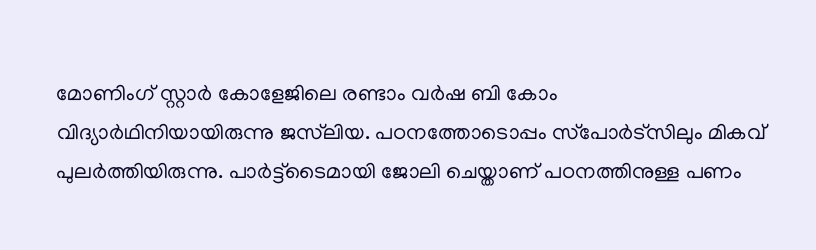മോണിംഗ് സ്റ്റാർ കോളേജിലെ രണ്ടാം വർഷ ബി കോം വിദ്യാർഥിനിയായിരുന്നു ജസ്‌ലിയ. പഠനത്തോടൊപ്പം സ്‌പോർട്‌സിലും മികവ് പുലർത്തിയിരുന്നു. പാർട്ട്‌ടൈമായി ജോലി ചെയ്താണ് പഠനത്തിനുള്ള പണം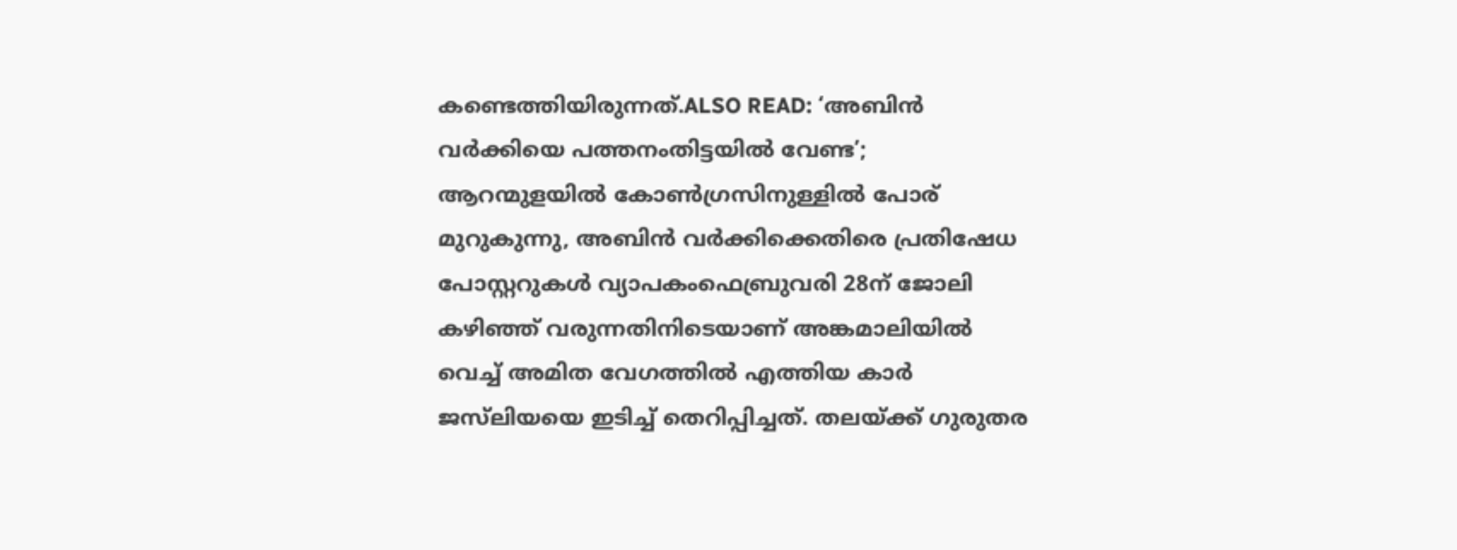കണ്ടെത്തിയിരുന്നത്.ALSO READ: ‘അബിൻ വർക്കിയെ പത്തനംതിട്ടയിൽ വേണ്ട’; ആറന്മുളയിൽ കോൺഗ്രസിനുള്ളിൽ പോര് മുറുകുന്നു, അബിൻ വർക്കിക്കെതിരെ പ്രതിഷേധ പോസ്റ്ററുകൾ വ്യാപകംഫെബ്രുവരി 28ന് ജോലി കഴിഞ്ഞ് വരുന്നതിനിടെയാണ് അങ്കമാലിയിൽ വെച്ച് അമിത വേഗത്തിൽ എത്തിയ കാർ ജസ്‌ലിയയെ ഇടിച്ച് തെറിപ്പിച്ചത്. തലയ്ക്ക് ഗുരുതര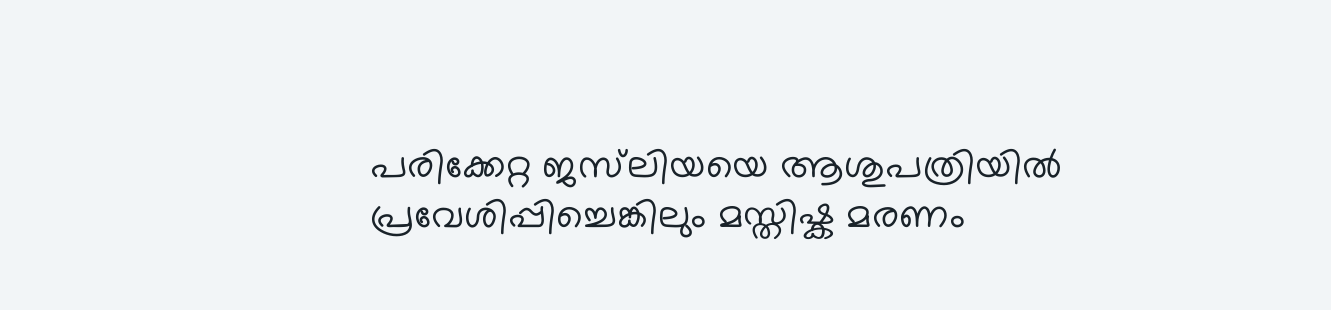പരിക്കേറ്റ ജസ്‌ലിയയെ ആശുപത്രിയിൽ പ്രവേശിപ്പിച്ചെങ്കിലും മസ്തിഷ്ക മരണം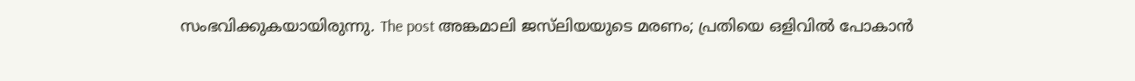സംഭവിക്കുകയായിരുന്നു. The post അങ്കമാലി ജസ്‌ലിയയുടെ മരണം; പ്രതിയെ ഒളിവിൽ പോകാൻ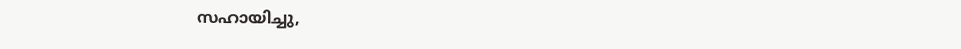സഹായിച്ചു,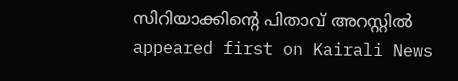സിറിയാക്കിന്റെ പിതാവ് അറസ്റ്റിൽ appeared first on Kairali News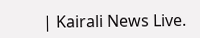| Kairali News Live.